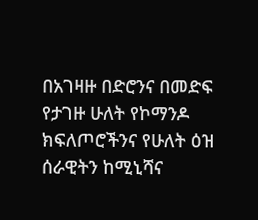በአገዛዙ በድሮንና በመድፍ የታገዙ ሁለት የኮማንዶ ክፍለጦሮችንና የሁለት ዕዝ ሰራዊትን ከሚኒሻና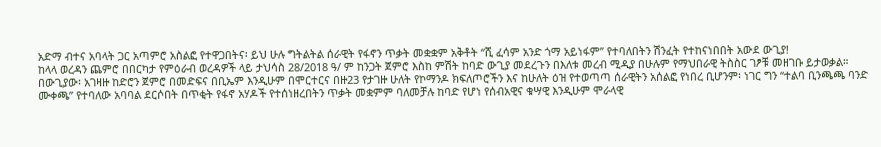አድማ ብተና አባላት ጋር አጣምሮ አስልፎ የተዋጋበትና፡ ይህ ሁሉ ግትልትል ሰራዊት የፋኖን ጥቃት መቋቋም አቅቶት “ሺ ፈሳም አንድ ጎማ አይነፋም” የተባለበትን ሽንፈት የተከናነበበት አውደ ውጊያ!
ከላላ ወረዳን ጨምሮ በበርካታ የምዕራብ ወረዳዎች ላይ ታህሳስ 28/2018 ዓ/ ም ከንጋት ጀምሮ እስከ ምሽት ከባድ ውጊያ መደረጉን በእለቱ መረብ ሚዲያ በሁሉም የማህበራዊ ትስስር ገፆቹ መዘገቡ ይታወቃል።
በውጊያው፡ አገዛዙ ከድሮን ጀምሮ በመድፍና በቢኤም እንዲሁም በሞርተርና በዙ23 የታገዙ ሁለት የኮማንዶ ክፍለጦሮችን እና ከሁለት ዕዝ የተወጣጣ ሰራዊትን አሰልፎ የነበረ ቢሆንም፡ ነገር ግን “ተልባ ቢንጫጫ ባንድ ሙቀጫ” የተባለው አባባል ደርሶበት በጥቂት የፋኖ አሃዶች የተሰነዘረበትን ጥቃት መቋምም ባለመቻሉ ከባድ የሆነ የሰብአዊና ቁሣዊ እንዲሁም ሞራላዊ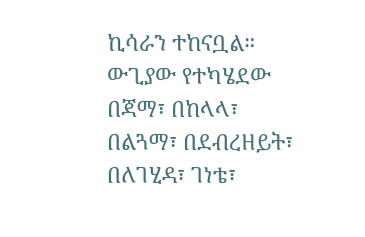ኪሳራን ተከናቧል።
ውጊያው የተካሄደው በጃማ፣ በከላላ፣ በልጓማ፣ በደብረዘይት፣ በለገሂዳ፣ ገነቴ፣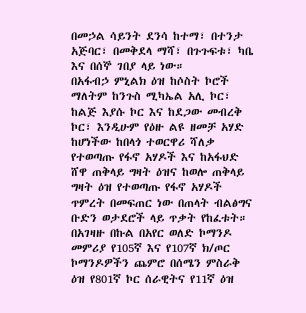በመኃል ሳይንት ደንሳ ከተማ፣ በተንታ አጅባር፣ በመቅደላ ማሻ፣ በጉጉፍቱ፣ ካቤ እና በሰኞ ገበያ ላይ ነው።
በአፋብኃ ምኒልክ ዕዝ ከሶስት ኮሮች ማለትም ከንጉስ ሚካኤል አሊ ኮር፣ ከልጅ እያሱ ኮር እና ከደጋው መብረቅ ኮር፣ እንዲሁም የዕዙ ልዩ ዘመቻ አሃድ ከሆነችው ከበላጎ ተወርዋሪ ሻለቃ የተወጣጡ የፋኖ አሃዶች እና ከአፋህድ ሸዋ ጠቅላይ ግዛት ዕዝና ከወሎ ጠቅላይ ግዛት ዕዝ የተወጣጡ የፋኖ አሃዶች ጥምረት በመፍጠር ነው በጠላት ብልፅግና ቡድን ወታደሮች ላይ ጥቃት የከፈቱት።
በአገዛዙ በኩል በአየር ወለድ ኮማንዶ መምሪያ የ105ኛ እና የ107ኛ ክ/ጦር ኮማንዶዎችን ጨምሮ በሰሜን ምስራቅ ዕዝ የ801ኛ ኮር ሰራዊትና የ11ኛ ዕዝ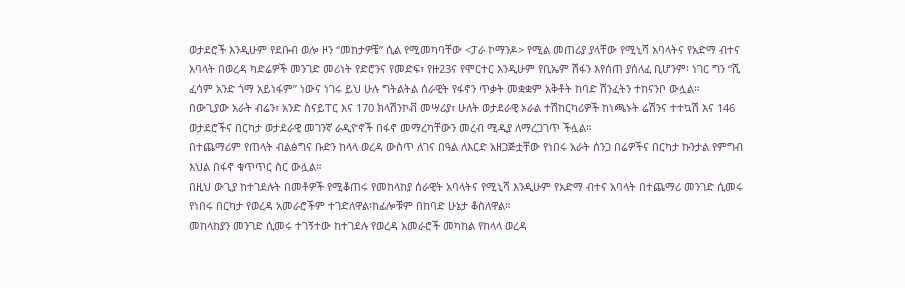ወታደሮች እንዲሁም የደቡብ ወሎ ዞን “መከታዎቼ” ሲል የሚመካባቸው <ፓራ ኮማንዶ> የሚል መጠሪያ ያላቸው የሚኒሻ አባላትና የአድማ ብተና አባላት በወረዳ ካድሬዎች መንገድ መሪነት የድሮንና የመድፍ፣ የዙ23ና የሞርተር እንዲሁም የቢኤም ሽፋን እየሰጠ ያሰለፈ ቢሆንም፡ ነገር ግን “ሺ ፈሳም አንድ ጎማ አይነፋም” ነውና ነገሩ ይህ ሁሉ ግትልትል ሰራዊት የፋኖን ጥቃት መቋቋም አቅቶት ከባድ ሽንፈትን ተከናንቦ ውሏል።
በውጊያው አራት ብሬን፣ አንድ ስናይፐር እና 170 ክላሽንኮቭ መሣሪያ፣ ሁለት ወታደራዊ ኦራል ተሽከርካሪዎች ከነጫኑት ሬሽንና ተተኳሽ እና 146 ወታደሮችና በርካታ ወታደራዊ መገንኛ ራዲዮኖች በፋኖ መማረካቸውን መረብ ሚዲያ ለማረጋገጥ ችሏል።
በተጨማሪም የጠላት ብልፅግና ቡድን ከላላ ወረዳ ውስጥ ለገና በዓል ለእርድ አዘጋጅቷቸው የነበሩ አራት ሰንጋ በሬዎችና በርካታ ኩንታል የምግብ እህል በፋኖ ቁጥጥር ስር ውሏል።
በዚህ ውጊያ ከተገደሉት በመቶዎች የሚቆጠሩ የመከላከያ ሰራዊት አባላትና የሚኒሻ እንዲሁም የአድማ ብተና አባላት በተጨማሪ መንገድ ሲመሩ የነበሩ በርካታ የወረዳ አመራሮችም ተገድለዋል፡ከፊሎቹም በከባድ ሁኔታ ቆስለዋል።
መከላከያን መንገድ ሲመሩ ተገኝተው ከተገደሉ የወረዳ አመራሮች መካከል የከላላ ወረዳ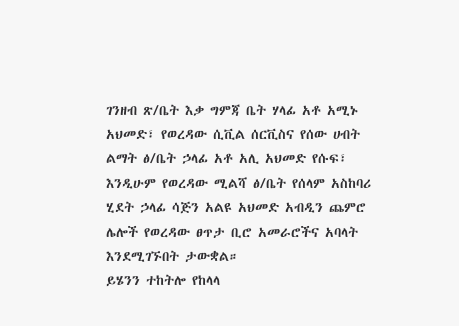ገንዘብ ጽ/ቤት እቃ ግምጃ ቤት ሃላፊ አቶ አሚኑ አህመድ፣ የወረዳው ሲቪል ሰርቪስና የሰው ሀብት ልማት ፅ/ቤት ኃላፊ አቶ አሊ አህመድ የሱፍ፣ እንዲሁም የወረዳው ሚልሻ ፅ/ቤት የሰላም አስከባሪ ሂደት ኃላፊ ሳጅን አልዩ አህመድ አብዲን ጨምሮ ሌሎች የወረዳው ፀጥታ ቢሮ አመራሮችና አባላት እንደሚገኙበት ታውቋል።
ይሄንን ተከትሎ የከላላ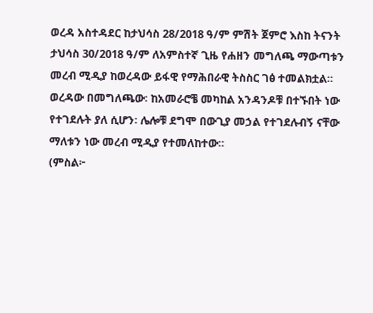ወረዳ አስተዳደር ከታህሳስ 28/2018 ዓ/ም ምሽት ጀምሮ እስከ ትናንት ታህሳስ 30/2018 ዓ/ም ለአምስተኛ ጊዜ የሐዘን መግለጫ ማውጣቱን መረብ ሚዲያ ከወረዳው ይፋዊ የማሕበራዊ ትስስር ገፅ ተመልክቷል።
ወረዳው በመግለጫው፡ ከአመራሮቼ መካከል አንዳንዶቹ በተኙበት ነው የተገደሉት ያለ ሲሆን፡ ሌሎቹ ደግሞ በውጊያ መኃል የተገደሉብኝ ናቸው ማለቱን ነው መረብ ሚዲያ የተመለከተው።
(ምስል፦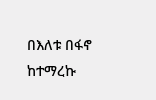በእለቱ በፋኖ ከተማረኩ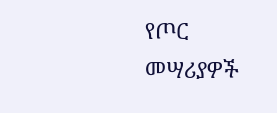የጦር መሣሪያዎች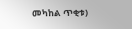መካከል ጥቂቱ)